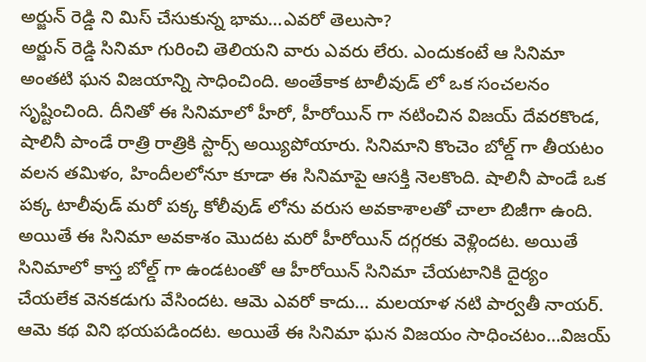అర్జున్ రెడ్డి ని మిస్ చేసుకున్న భామ…ఎవరో తెలుసా?
అర్జున్ రెడ్డి సినిమా గురించి తెలియని వారు ఎవరు లేరు. ఎందుకంటే ఆ సినిమా అంతటి ఘన విజయాన్ని సాధించింది. అంతేకాక టాలీవుడ్ లో ఒక సంచలనం సృష్టించింది. దీనితో ఈ సినిమాలో హీరో, హీరోయిన్ గా నటించిన విజయ్ దేవరకొండ, షాలినీ పాండే రాత్రి రాత్రికి స్టార్స్ అయ్యిపోయారు. సినిమాని కొంచెం బోల్డ్ గా తీయటం వలన తమిళం, హిందీలలోనూ కూడా ఈ సినిమాపై ఆసక్తి నెలకొంది. షాలినీ పాండే ఒక పక్క టాలీవుడ్ మరో పక్క కోలీవుడ్ లోను వరుస అవకాశాలతో చాలా బిజీగా ఉంది.
అయితే ఈ సినిమా అవకాశం మొదట మరో హీరోయిన్ దగ్గరకు వెళ్లిందట. అయితే సినిమాలో కాస్త బోల్డ్ గా ఉండటంతో ఆ హీరోయిన్ సినిమా చేయటానికి దైర్యం చేయలేక వెనకడుగు వేసిందట. ఆమె ఎవరో కాదు… మలయాళ నటి పార్వతీ నాయర్.
ఆమె కథ విని భయపడిందట. అయితే ఈ సినిమా ఘన విజయం సాధించటం…విజయ్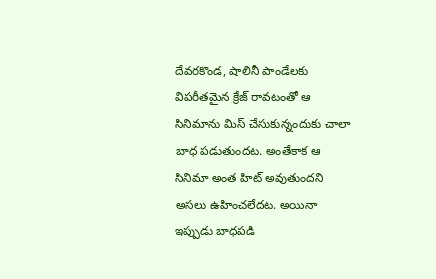దేవరకొండ, షాలినీ పాండేలకు విపరీతమైన క్రేజ్ రావటంతో ఆ సినిమాను మిస్ చేసుకున్నందుకు చాలా బాధ పడుతుందట. అంతేకాక ఆ సినిమా అంత హిట్ అవుతుందని అసలు ఉహించలేదట. అయినా ఇప్పుడు బాధపడి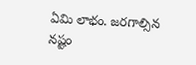ఏమి లాభం. జరగాల్సిన నష్టం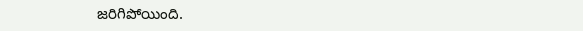జరిగిపోయింది.